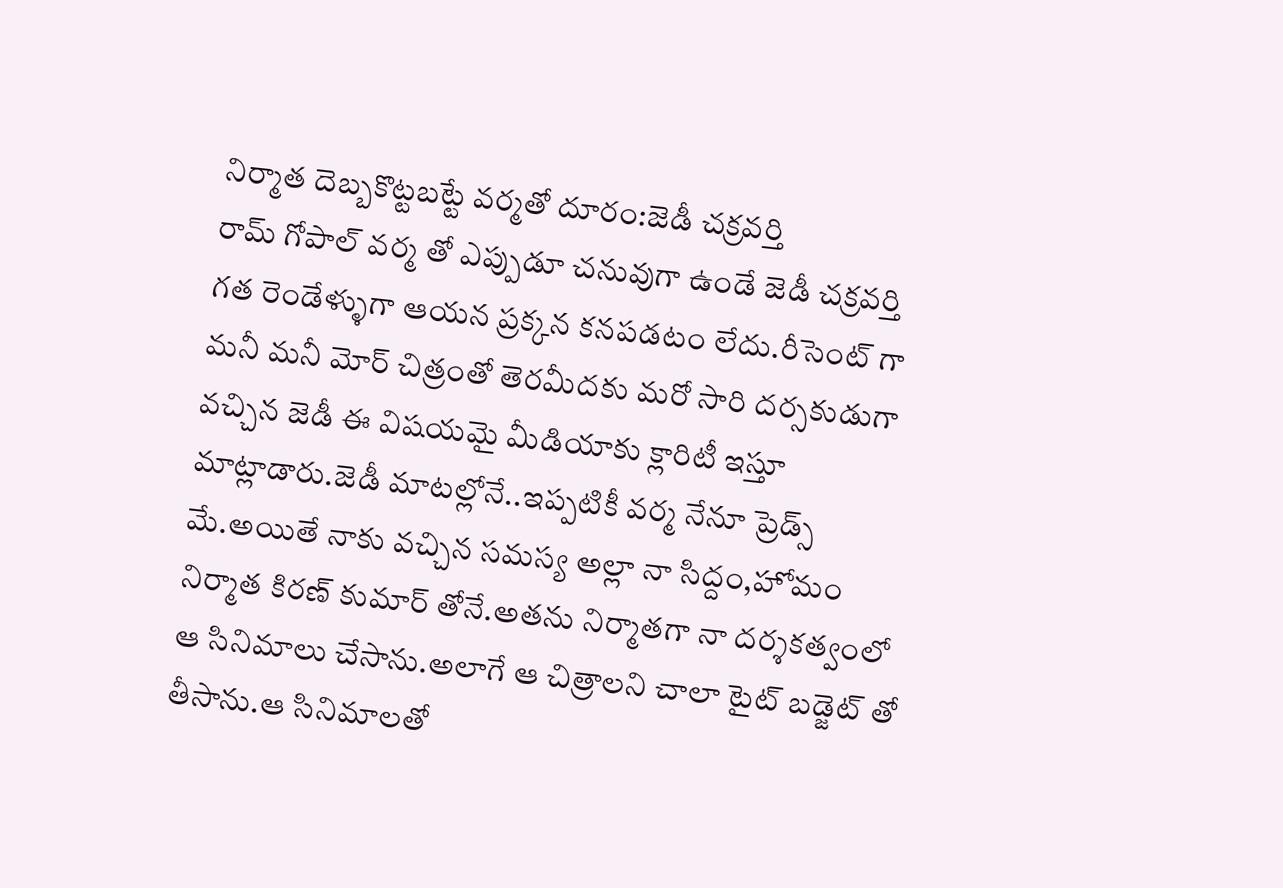నిర్మాత దెబ్బకొట్టబట్టే వర్మతో దూరం:జెడీ చక్రవర్తి
రామ్ గోపాల్ వర్మ తో ఎప్పుడూ చనువుగా ఉండే జెడీ చక్రవర్తి గత రెండేళ్ళుగా ఆయన ప్రక్కన కనపడటం లేదు.రీసెంట్ గా మనీ మనీ మోర్ చిత్రంతో తెరమీదకు మరో సారి దర్సకుడుగా వచ్చిన జెడీ ఈ విషయమై మీడియాకు క్లారిటీ ఇస్తూ మాట్లాడారు.జెడీ మాటల్లోనే..ఇప్పటికీ వర్మ నేనూ ప్రెడ్స్ మే.అయితే నాకు వచ్చిన సమస్య అల్లా నా సిద్దం,హోమం నిర్మాత కిరణ్ కుమార్ తోనే.అతను నిర్మాతగా నా దర్శకత్వంలో ఆ సినిమాలు చేసాను.అలాగే ఆ చిత్రాలని చాలా టైట్ బడ్జెట్ తో తీసాను.ఆ సినిమాలతో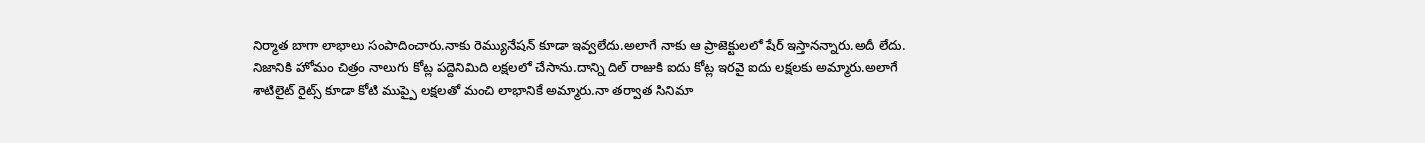నిర్మాత బాగా లాభాలు సంపాదించారు.నాకు రెమ్యునేషన్ కూడా ఇవ్వలేదు.అలాగే నాకు ఆ ప్రాజెక్టులలో షేర్ ఇస్తానన్నారు.అదీ లేదు.
నిజానికి హోమం చిత్రం నాలుగు కోట్ల పద్దెనిమిది లక్షలలో చేసాను.దాన్ని దిల్ రాజుకి ఐదు కోట్ల ఇరవై ఐదు లక్షలకు అమ్మారు.అలాగే శాటిలైట్ రైట్స్ కూడా కోటి ముప్పై లక్షలతో మంచి లాభానికే అమ్మారు.నా తర్వాత సినిమా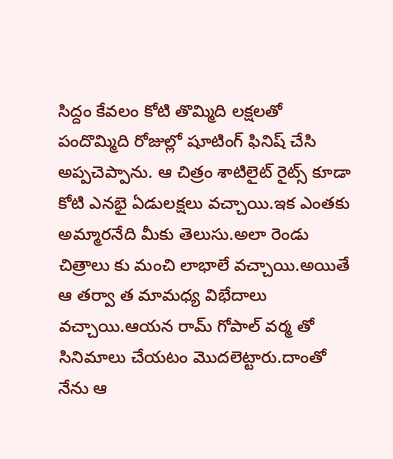సిద్దం కేవలం కోటి తొమ్మిది లక్షలతో పందొమ్మిది రోజుల్లో షూటింగ్ ఫినిష్ చేసి అప్పచెప్పాను. ఆ చిత్రం శాటిలైట్ రైట్స్ కూడా కోటి ఎనభై ఏడులక్షలు వచ్చాయి.ఇక ఎంతకు అమ్మారనేది మీకు తెలుసు.అలా రెండు చిత్రాలు కు మంచి లాభాలే వచ్చాయి.అయితే ఆ తర్వా త మామధ్య విభేదాలు వచ్చాయి.ఆయన రామ్ గోపాల్ వర్మ తో సినిమాలు చేయటం మొదలెట్టారు.దాంతో నేను ఆ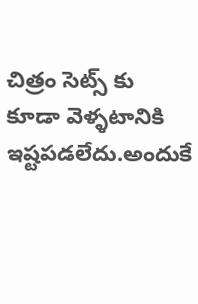చిత్రం సెట్స్ కు కూడా వెళ్ళటానికి ఇష్టపడలేదు.అందుకే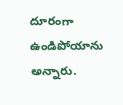దూరంగా ఉండిపోయాను అన్నారు.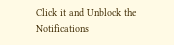Click it and Unblock the Notifications